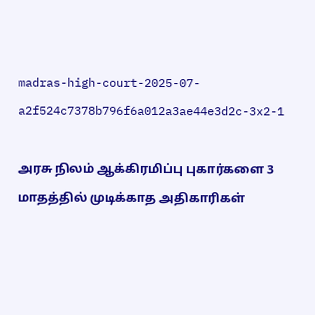madras-high-court-2025-07-a2f524c7378b796f6a012a3ae44e3d2c-3x2-1

அரசு நிலம் ஆக்கிரமிப்பு புகார்களை 3 மாதத்தில் முடிக்காத அதிகாரிகள்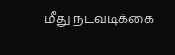மீது நடவடிக்கை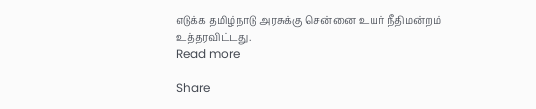எடுக்க தமிழ்நாடு அரசுக்கு சென்னை உயர் நீதிமன்றம் உத்தரவிட்டது.
Read more

Share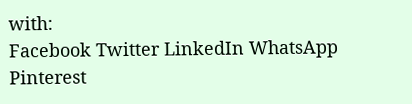with:
Facebook Twitter LinkedIn WhatsApp Pinterest